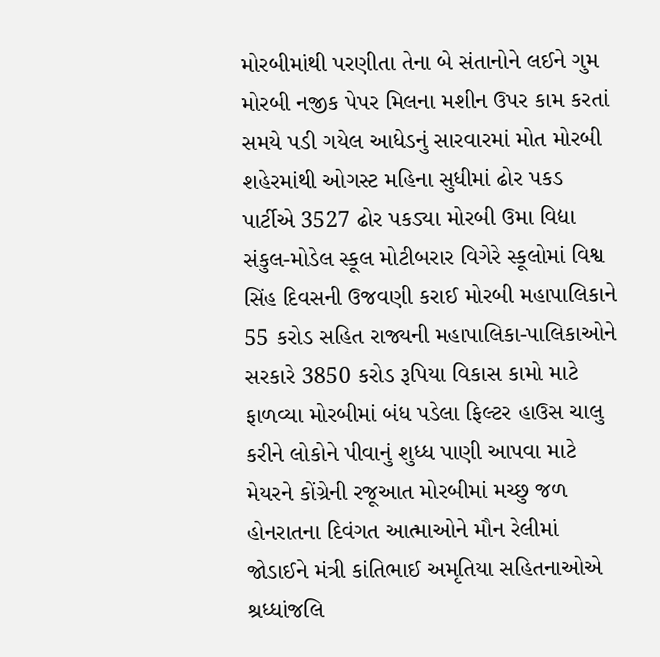મોરબીમાંથી પરણીતા તેના બે સંતાનોને લઈને ગુમ મોરબી નજીક પેપર મિલના મશીન ઉપર કામ કરતાં સમયે પડી ગયેલ આધેડનું સારવારમાં મોત મોરબી શહેરમાંથી ઓગસ્ટ મહિના સુધીમાં ઢોર પકડ પાર્ટીએ 3527 ઢોર પકડ્યા મોરબી ઉમા વિદ્યા સંકુલ-મોડેલ સ્કૂલ મોટીબરાર વિગેરે સ્કૂલોમાં વિશ્વ સિંહ દિવસની ઉજવણી કરાઈ મોરબી મહાપાલિકાને 55 કરોડ સહિત રાજ્યની મહાપાલિકા-પાલિકાઓને સરકારે 3850 કરોડ રૂપિયા વિકાસ કામો માટે ફાળવ્યા મોરબીમાં બંધ પડેલા ફિલ્ટર હાઉસ ચાલુ કરીને લોકોને પીવાનું શુધ્ધ પાણી આપવા માટે મેયરને કોંગ્રેની રજૂઆત મોરબીમાં મચ્છુ જળ હોનરાતના દિવંગત આત્માઓને મૌન રેલીમાં જોડાઈને મંત્રી કાંતિભાઈ અમૃતિયા સહિતનાઓએ શ્રધ્ધાંજલિ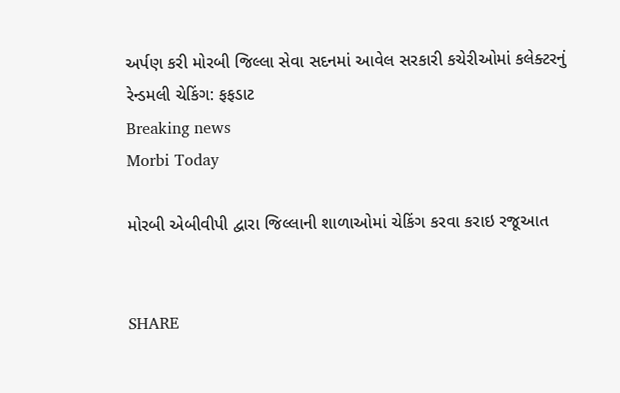અર્પણ કરી મોરબી જિલ્લા સેવા સદનમાં આવેલ સરકારી કચેરીઓમાં કલેક્ટરનું રેન્ડમલી ચેકિંગ: ફફડાટ
Breaking news
Morbi Today

મોરબી એબીવીપી દ્વારા જિલ્લાની શાળાઓમાં ચેકિંગ કરવા કરાઇ રજૂઆત


SHARE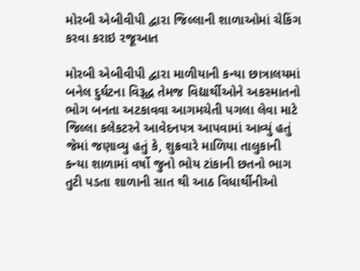મોરબી એબીવીપી દ્વારા જિલ્લાની શાળાઓમાં ચેકિંગ કરવા કરાઇ રજૂઆત

મોરબી એબીવીપી દ્વારા માળીયાની કન્યા છાત્રાલયમાં બનેલ દુર્ઘટના વિરૂદ્ધ તેમજ વિદ્યાર્થીઓને અકસ્માતનો ભોગ બનતા અટકાવવા આગમચેતી પગલા લેવા માટે જિલ્લા કલેકટરને આવેદનપત્ર આપવામાં આવ્યું હતું જેમાં જણાવ્યુ હતું કે, શુક્રવારે માળિયા તાલુકાની કન્યા શાળામાં વર્ષો જુનો ભોય ટાંકાની છતનો ભાગ તુટી પડતા શાળાની સાત થી આઠ વિધાર્થીનીઓ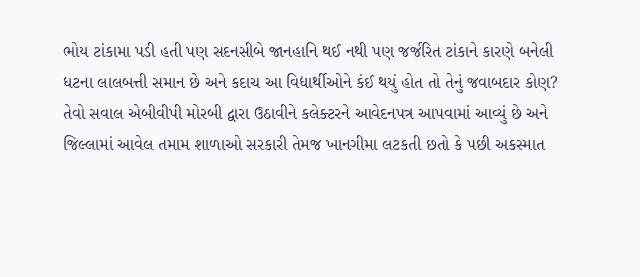ભોય ટાંકામા પડી હતી પણ સદનસીબે જાનહાનિ થઈ નથી પણ જર્જરિત ટાંકાને કારણે બનેલી ધટના લાલબત્તી સમાન છે અને કદાચ આ વિદ્યાર્થીઓને કંઈ થયું હોત તો તેનું જવાબદાર કોણ? તેવો સવાલ એબીવીપી મોરબી દ્વારા ઉઠાવીને કલેક્ટરને આવેદનપત્ર આપવામાં આવ્યું છે અને જિલ્લામાં આવેલ તમામ શાળાઓ સરકારી તેમજ ખાનગીમા લટકતી છતો કે પછી અકસ્માત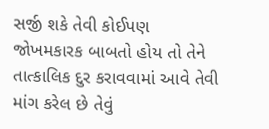સર્જી શકે તેવી કોઈપણ જોખમકારક બાબતો હોય તો તેને તાત્કાલિક દુર કરાવવામાં આવે તેવી માંગ કરેલ છે તેવું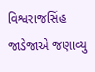વિશ્વરાજસિંહ જાડેજાએ જણાવ્યુ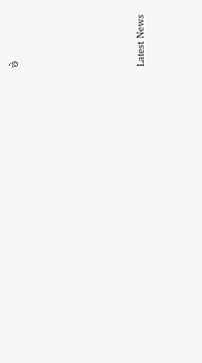છે






Latest News